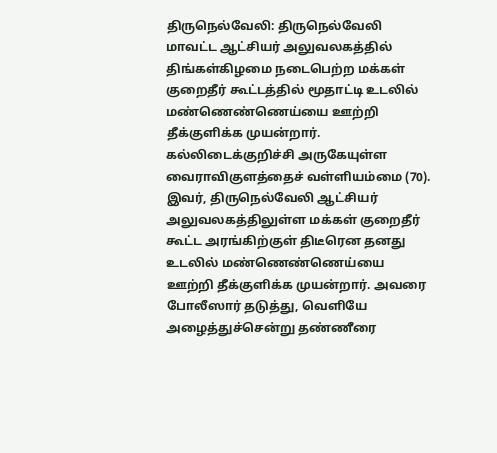திருநெல்வேலி: திருநெல்வேலி மாவட்ட ஆட்சியர் அலுவலகத்தில் திங்கள்கிழமை நடைபெற்ற மக்கள் குறைதீர் கூட்டத்தில் மூதாட்டி உடலில் மண்ணெண்ணெய்யை ஊற்றி தீக்குளிக்க முயன்றார்.
கல்லிடைக்குறிச்சி அருகேயுள்ள வைராவிகுளத்தைச் வள்ளியம்மை (70). இவர், திருநெல்வேலி ஆட்சியர் அலுவலகத்திலுள்ள மக்கள் குறைதீர் கூட்ட அரங்கிற்குள் திடீரென தனது உடலில் மண்ணெண்ணெய்யை ஊற்றி தீக்குளிக்க முயன்றார். அவரை போலீஸார் தடுத்து, வெளியே அழைத்துச்சென்று தண்ணீரை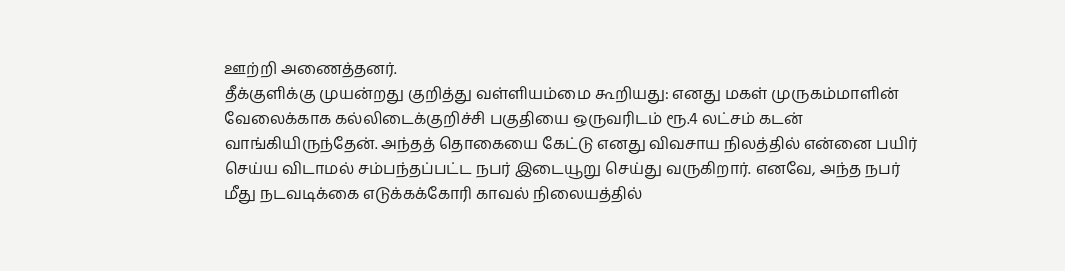ஊற்றி அணைத்தனர்.
தீக்குளிக்கு முயன்றது குறித்து வள்ளியம்மை கூறியது: எனது மகள் முருகம்மாளின் வேலைக்காக கல்லிடைக்குறிச்சி பகுதியை ஒருவரிடம் ரூ.4 லட்சம் கடன் வாங்கியிருந்தேன். அந்தத் தொகையை கேட்டு எனது விவசாய நிலத்தில் என்னை பயிர் செய்ய விடாமல் சம்பந்தப்பட்ட நபர் இடையூறு செய்து வருகிறார். எனவே, அந்த நபர் மீது நடவடிக்கை எடுக்கக்கோரி காவல் நிலையத்தில்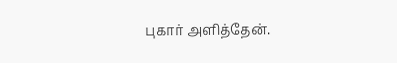புகார் அளித்தேன்.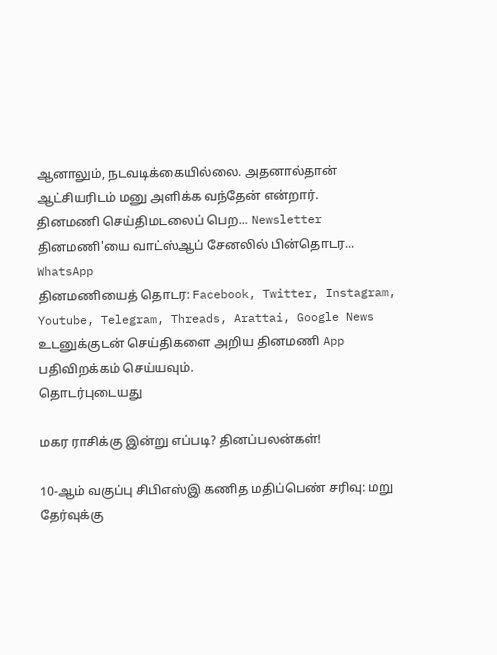ஆனாலும், நடவடிக்கையில்லை. அதனால்தான் ஆட்சியரிடம் மனு அளிக்க வந்தேன் என்றார்.
தினமணி செய்திமடலைப் பெற... Newsletter
தினமணி'யை வாட்ஸ்ஆப் சேனலில் பின்தொடர... WhatsApp
தினமணியைத் தொடர: Facebook, Twitter, Instagram, Youtube, Telegram, Threads, Arattai, Google News
உடனுக்குடன் செய்திகளை அறிய தினமணி App பதிவிறக்கம் செய்யவும்.
தொடர்புடையது

மகர ராசிக்கு இன்று எப்படி? தினப்பலன்கள்!

10-ஆம் வகுப்பு சிபிஎஸ்இ கணித மதிப்பெண் சரிவு: மறு தேர்வுக்கு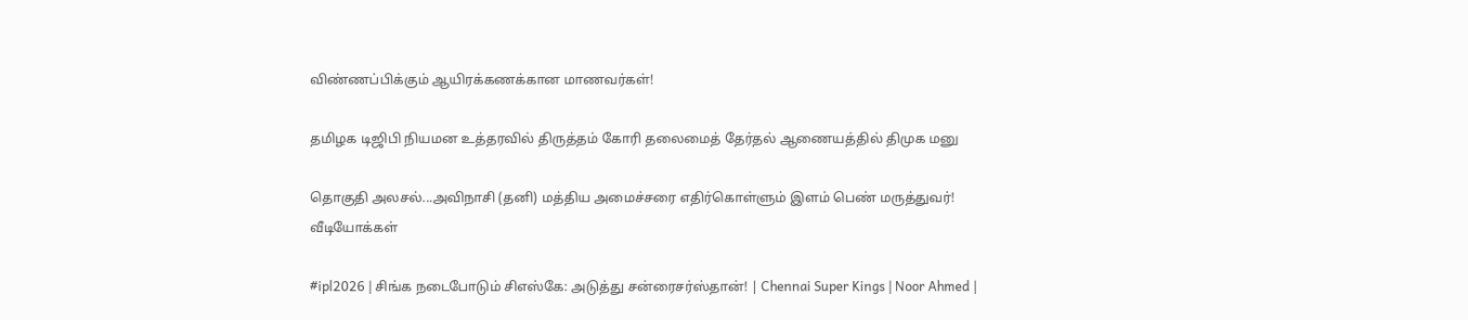விண்ணப்பிக்கும் ஆயிரக்கணக்கான மாணவர்கள்!

தமிழக டிஜிபி நியமன உத்தரவில் திருத்தம் கோரி தலைமைத் தேர்தல் ஆணையத்தில் திமுக மனு

தொகுதி அலசல்...அவிநாசி (தனி) மத்திய அமைச்சரை எதிர்கொள்ளும் இளம் பெண் மருத்துவர்!
வீடியோக்கள்

#ipl2026 | சிங்க நடைபோடும் சிஎஸ்கே: அடுத்து சன்ரைசர்ஸ்தான்! | Chennai Super Kings | Noor Ahmed |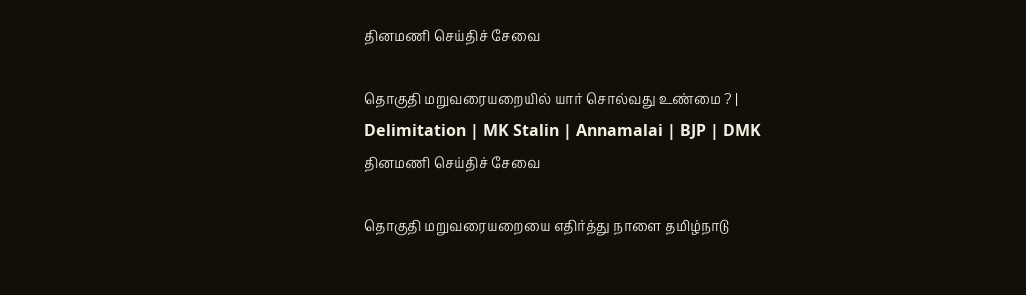தினமணி செய்திச் சேவை

தொகுதி மறுவரையறையில் யார் சொல்வது உண்மை ? | Delimitation | MK Stalin | Annamalai | BJP | DMK
தினமணி செய்திச் சேவை

தொகுதி மறுவரையறையை எதிர்த்து நாளை தமிழ்நாடு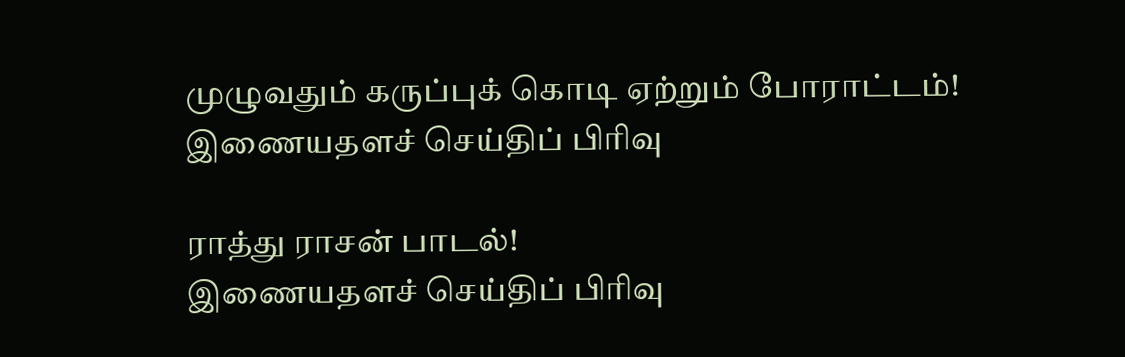முழுவதும் கருப்புக் கொடி ஏற்றும் போராட்டம்!
இணையதளச் செய்திப் பிரிவு

ராத்து ராசன் பாடல்!
இணையதளச் செய்திப் பிரிவு